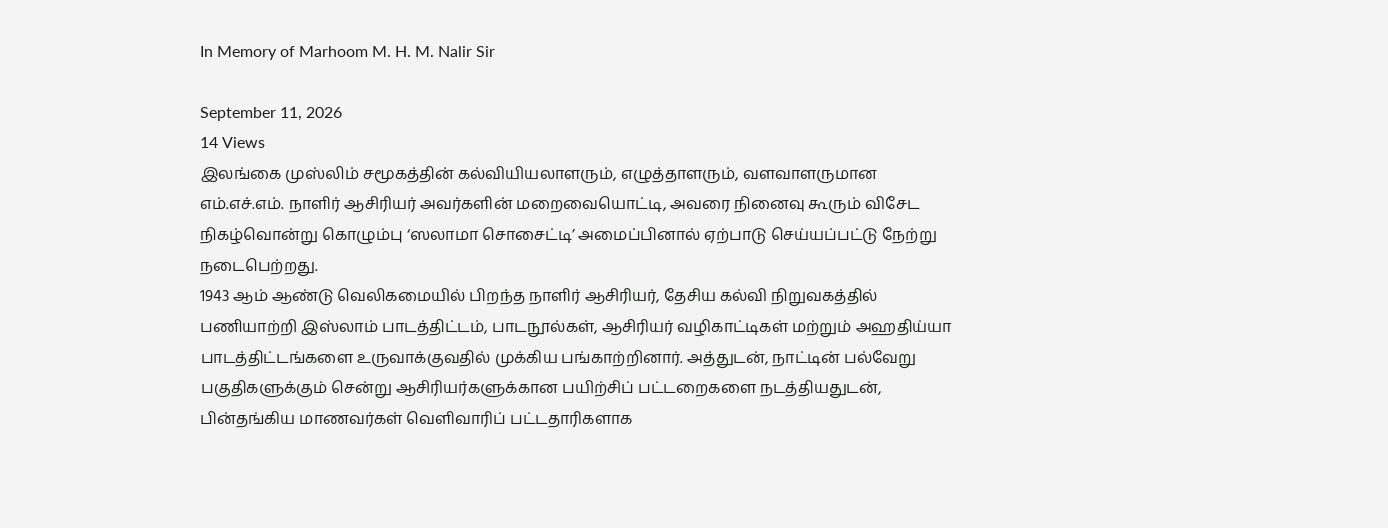In Memory of Marhoom M. H. M. Nalir Sir

September 11, 2026
14 Views
இலங்கை முஸ்லிம் சமூகத்தின் கல்வியியலாளரும், எழுத்தாளரும், வளவாளருமான எம்.எச்.எம். நாளிர் ஆசிரியர் அவர்களின் மறைவையொட்டி, அவரை நினைவு கூரும் விசேட நிகழ்வொன்று கொழும்பு ‘ஸலாமா சொசைட்டி’ அமைப்பினால் ஏற்பாடு செய்யப்பட்டு நேற்று நடைபெற்றது.
1943 ஆம் ஆண்டு வெலிகமையில் பிறந்த நாளிர் ஆசிரியர், தேசிய கல்வி நிறுவகத்தில் பணியாற்றி இஸ்லாம் பாடத்திட்டம், பாடநூல்கள், ஆசிரியர் வழிகாட்டிகள் மற்றும் அஹதிய்யா பாடத்திட்டங்களை உருவாக்குவதில் முக்கிய பங்காற்றினார். அத்துடன், நாட்டின் பல்வேறு பகுதிகளுக்கும் சென்று ஆசிரியர்களுக்கான பயிற்சிப் பட்டறைகளை நடத்தியதுடன், பின்தங்கிய மாணவர்கள் வெளிவாரிப் பட்டதாரிகளாக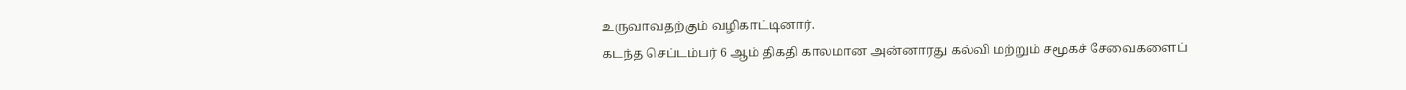உருவாவதற்கும் வழிகாட்டினார்.
கடந்த செப்டம்பர் 6 ஆம் திகதி காலமான அன்னாரது கல்வி மற்றும் சமூகச் சேவைகளைப்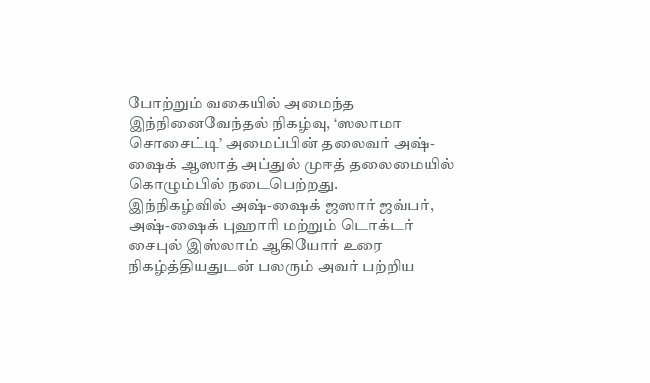போற்றும் வகையில் அமைந்த இந்நினைவேந்தல் நிகழ்வு, ‘ஸலாமா சொசைட்டி’ அமைப்பின் தலைவர் அஷ்-ஷைக் ஆஸாத் அப்துல் முஈத் தலைமையில் கொழும்பில் நடைபெற்றது.
இந்நிகழ்வில் அஷ்-ஷைக் ஜஸார் ஜவ்பர், அஷ்-ஷைக் புஹாரி மற்றும் டொக்டர் சைபுல் இஸ்லாம் ஆகியோர் உரை நிகழ்த்தியதுடன் பலரும் அவர் பற்றிய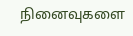நினைவுகளை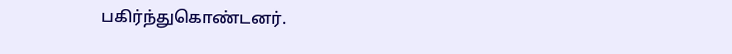பகிர்ந்துகொண்டனர்.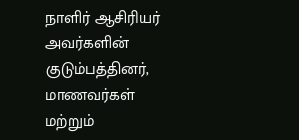நாளிர் ஆசிரியர் அவர்களின் குடும்பத்தினர், மாணவர்கள் மற்றும்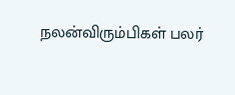நலன்விரும்பிகள் பலர்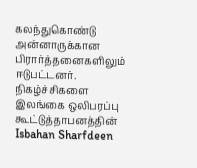கலந்துகொண்டு அன்னாருக்கான பிரார்த்தனைகளிலும் ஈடுபட்டனர்.
நிகழ்ச்சிகளை இலங்கை ஒலிபரப்பு கூட்டுத்தாபனத்தின்
Isbahan Sharfdeen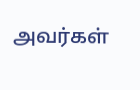அவர்கள்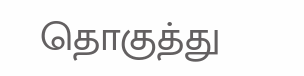தொகுத்து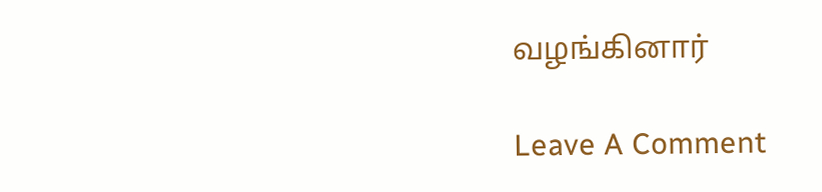வழங்கினார்

Leave A Comment